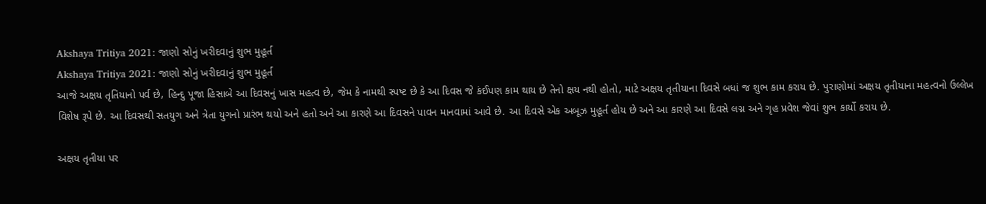Akshaya Tritiya 2021: જાણો સોનું ખરીદવાનું શુભ મુહૂર્ત
Akshaya Tritiya 2021: જાણો સોનું ખરીદવાનું શુભ મુહૂર્ત
આજે અક્ષય તૃતિયાનો પર્વ છે, હિન્દુ પૂજા હિસાબે આ દિવસનું ખાસ મહત્વ છે, જેમ કે નામથી સ્પષ્ટ છે કે આ દિવસ જે કંઈપણ કામ થાય છે તેનો ક્ષય નથી હોતો, માટે અક્ષય તૃતીયાના દિવસે બધાં જ શુભ કામ કરાય છે. પુરાણોમાં અક્ષય તૃતીયાના મહત્વનો ઉલ્લેખ વિશેષ રૂપે છે. આ દિવસથી સતયુગ અને ત્રેતા યુગનો પ્રારંભ થયો અને હતો અને આ કારણે આ દિવસને પાવન માનવામાં આવે છે. આ દિવસે એક અબૂઝ મુહૂર્ત હોય છે અને આ કારણે આ દિવસે લગ્ન અને ગૃહ પ્રવેશ જેવાં શુભ કાર્યો કરાય છે.

અક્ષય તૃતીયા પર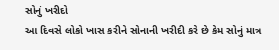સોનું ખરીદો
આ દિવસે લોકો ખાસ કરીને સોનાની ખરીદી કરે છે કેમ સોનું માત્ર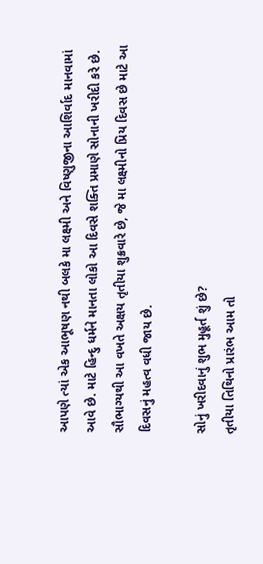આપણે ત્યાં એક આભૂષણ નથી બલકે મા લક્ષ્મી અને વિષ્ણુજીના આશિર્વાદ માનવામાં આવે છે. માટે હિન્દુ ધર્મને માનતા લોકો આ દિવસે શક્તિ પ્રમાણે સોનાની ખરીદી કરે છે. સૌભાગ્યથી આ વખતે અક્ષય તૃતીયા શુક્રવારે છે, જે મા લક્ષ્મીનો પ્રિય દિવસ છે માટે આ દિવસનું મહત્વ વધી જાય છે.

સોનું ખરીદવાનું શુભ મુહૂર્ત શું છે?
તૃતીયા તિથિનો પ્રારંભ આમ તો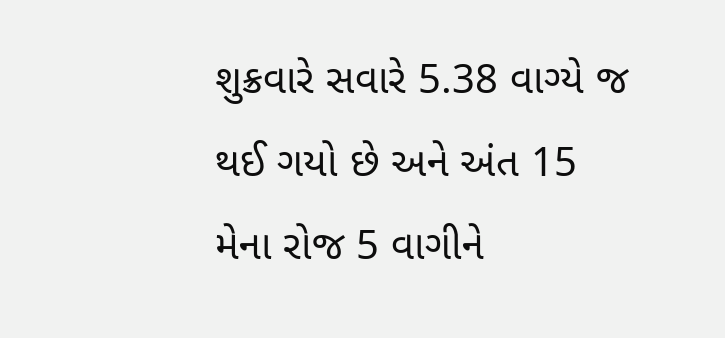શુક્રવારે સવારે 5.38 વાગ્યે જ થઈ ગયો છે અને અંત 15 મેના રોજ 5 વાગીને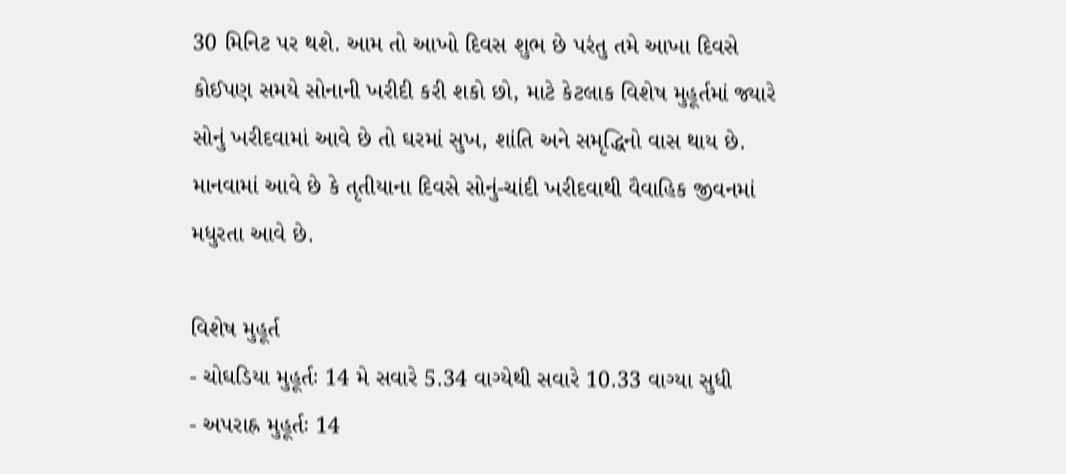30 મિનિટ પર થશે. આમ તો આખો દિવસ શુભ છે પરંતુ તમે આખા દિવસે કોઈપણ સમયે સોનાની ખરીદી કરી શકો છો, માટે કેટલાક વિશેષ મુહૂર્તમાં જ્યારે સોનું ખરીદવામાં આવે છે તો ઘરમાં સુખ, શાંતિ અને સમૃદ્ધિનો વાસ થાય છે. માનવામાં આવે છે કે તૃતીયાના દિવસે સોનું-ચાંદી ખરીદવાથી વૈવાહિક જીવનમાં મધુરતા આવે છે.

વિશેષ મુહૂર્ત
- ચોઘડિયા મુહૂર્તઃ 14 મે સવારે 5.34 વાગ્યેથી સવારે 10.33 વાગ્યા સુધી
- અપરાહ્ર મુહૂર્તઃ 14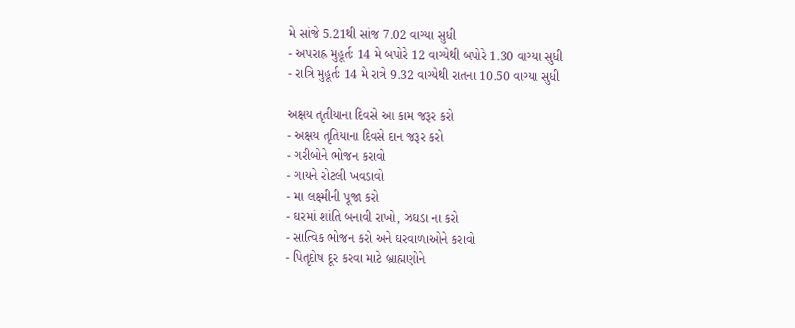મે સાંજે 5.21થી સાંજ 7.02 વાગ્યા સુધી
- અપરાહ્ર મુહૂર્તઃ 14 મે બપોરે 12 વાગ્યેથી બપોરે 1.30 વાગ્યા સુધી
- રાત્રિ મુહૂર્તઃ 14 મે રાત્રે 9.32 વાગ્યેથી રાતના 10.50 વાગ્યા સુધી

અક્ષય તૃતીયાના દિવસે આ કામ જરૂર કરો
- અક્ષય તૃતિયાના દિવસે દાન જરૂર કરો
- ગરીબોને ભોજન કરાવો
- ગાયને રોટલી ખવડાવો
- મા લક્ષ્મીની પૂજા કરો
- ઘરમાં શાંતિ બનાવી રાખો, ઝઘડા ના કરો
- સાત્વિક ભોજન કરો અને ઘરવાળાઓને કરાવો
- પિતૃદોષ દૂર કરવા માટે બ્રાહ્મણોને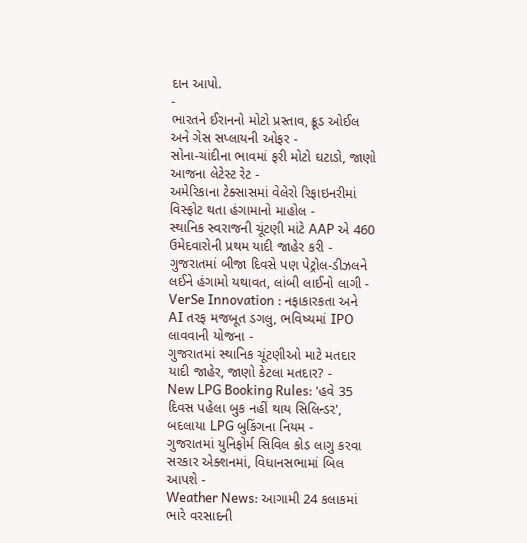દાન આપો.
-
ભારતને ઈરાનનો મોટો પ્રસ્તાવ, ક્રૂડ ઓઈલ અને ગેસ સપ્લાયની ઓફર -
સોના-ચાંદીના ભાવમાં ફરી મોટો ઘટાડો, જાણો આજના લેટેસ્ટ રેટ -
અમેરિકાના ટેક્સાસમાં વેલેરો રિફાઇનરીમાં વિસ્ફોટ થતા હંગામાનો માહોલ -
સ્થાનિક સ્વરાજની ચૂંટણી માંટે AAP એ 460 ઉમેદવારોની પ્રથમ યાદી જાહેર કરી -
ગુજરાતમાં બીજા દિવસે પણ પેટ્રોલ-ડીઝલને લઈને હંગામો યથાવત, લાંબી લાઈનો લાગી -
VerSe Innovation : નફાકારકતા અને AI તરફ મજબૂત ડગલુ, ભવિષ્યમાં IPO લાવવાની યોજના -
ગુજરાતમાં સ્થાનિક ચૂંટણીઓ માટે મતદાર યાદી જાહેર, જાણો કેટલા મતદાર? -
New LPG Booking Rules: 'હવે 35 દિવસ પહેલા બુક નહીં થાય સિલિન્ડર', બદલાયા LPG બુકિંગના નિયમ -
ગુજરાતમાં યુનિફોર્મ સિવિલ કોડ લાગુ કરવા સરકાર એક્શનમાં, વિધાનસભામાં બિલ આપશે -
Weather News: આગામી 24 કલાકમાં ભારે વરસાદની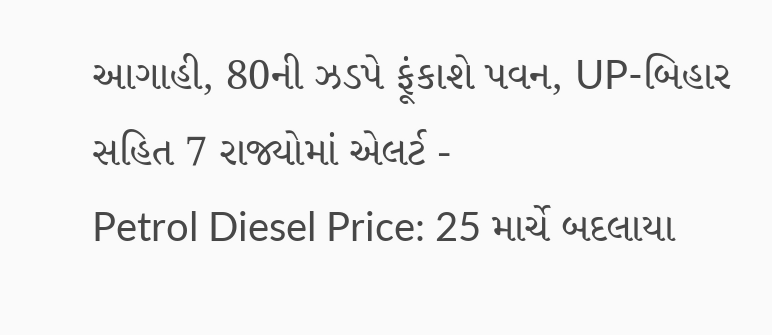આગાહી, 80ની ઝડપે ફૂંકાશે પવન, UP-બિહાર સહિત 7 રાજ્યોમાં એલર્ટ -
Petrol Diesel Price: 25 માર્ચે બદલાયા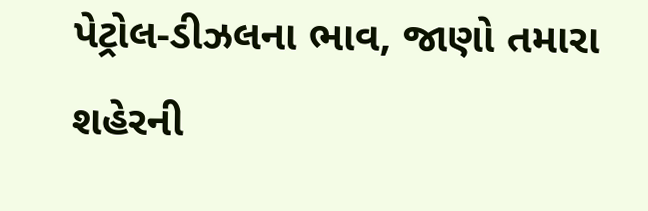પેટ્રોલ-ડીઝલના ભાવ, જાણો તમારા શહેરની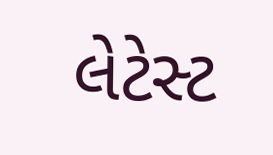લેટેસ્ટ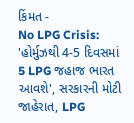કિંમત -
No LPG Crisis: 'હોર્મુઝથી 4-5 દિવસમાં 5 LPG જહાજ ભારત આવશે', સરકારની મોટી જાહેરાત, LPG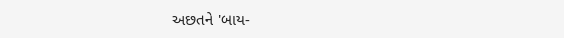અછતને 'બાય-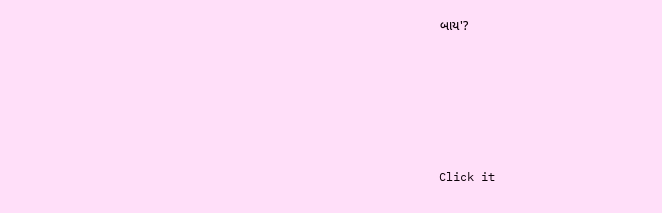બાય'?








Click it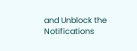and Unblock the Notifications